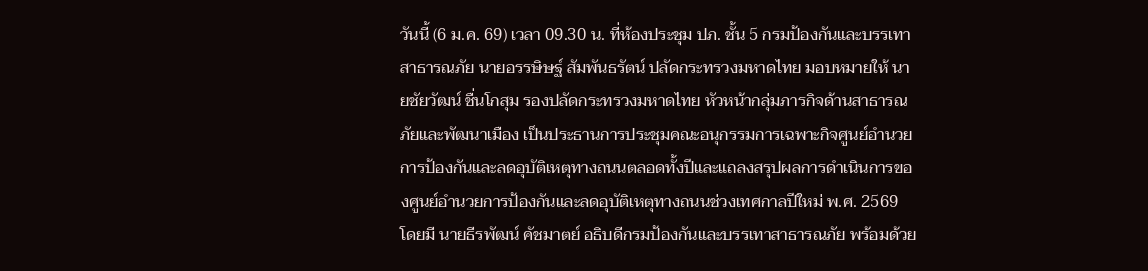วันนี้ (6 ม.ค. 69) เวลา 09.30 น. ที่ห้องประชุม ปภ. ชั้น 5 กรมป้องกันและบรรเทาสาธารณภัย นายอรรษิษฐ์ สัมพันธรัตน์ ปลัดกระทรวงมหาดไทย มอบหมายให้ นายชัยวัฒน์ ชื่นโกสุม รองปลัดกระทรวงมหาดไทย หัวหน้ากลุ่มภารกิจด้านสาธารณภัยและพัฒนาเมือง เป็นประธานการประชุมคณะอนุกรรมการเฉพาะกิจศูนย์อำนวยการป้องกันและลดอุบัติเหตุทางถนนตลอดทั้งปีและแถลงสรุปผลการดำเนินการของศูนย์อำนวยการป้องกันและลดอุบัติเหตุทางถนนช่วงเทศกาลปีใหม่ พ.ศ. 2569 โดยมี นายธีรพัฒน์ คัชมาตย์ อธิบดีกรมป้องกันและบรรเทาสาธารณภัย พร้อมด้วย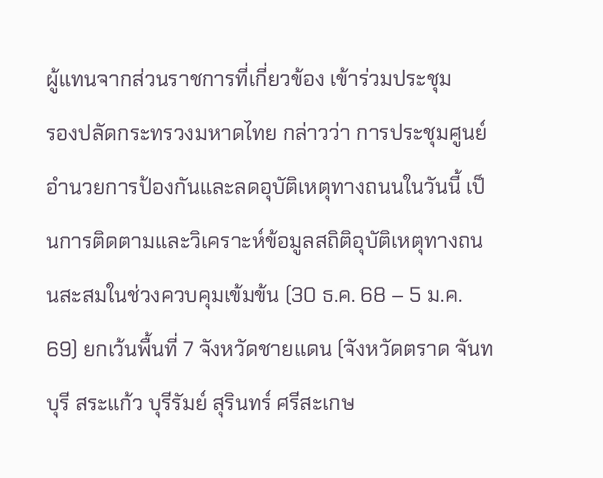ผู้แทนจากส่วนราชการที่เกี่ยวข้อง เข้าร่วมประชุม
รองปลัดกระทรวงมหาดไทย กล่าวว่า การประชุมศูนย์อำนวยการป้องกันและลดอุบัติเหตุทางถนนในวันนี้ เป็นการติดตามและวิเคราะห์ข้อมูลสถิติอุบัติเหตุทางถนนสะสมในช่วงควบคุมเข้มข้น (30 ธ.ค. 68 – 5 ม.ค. 69) ยกเว้นพื้นที่ 7 จังหวัดชายแดน (จังหวัดตราด จันทบุรี สระแก้ว บุรีรัมย์ สุรินทร์ ศรีสะเกษ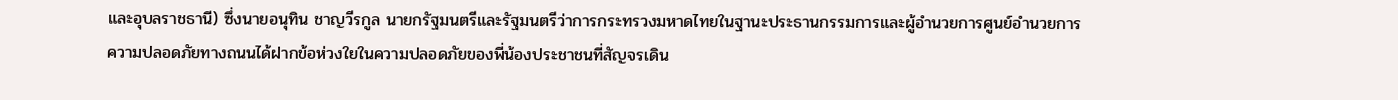และอุบลราชธานี) ซึ่งนายอนุทิน ชาญวีรกูล นายกรัฐมนตรีและรัฐมนตรีว่าการกระทรวงมหาดไทยในฐานะประธานกรรมการและผู้อำนวยการศูนย์อำนวยการความปลอดภัยทางถนนได้ฝากข้อห่วงใยในความปลอดภัยของพี่น้องประชาชนที่สัญจรเดิน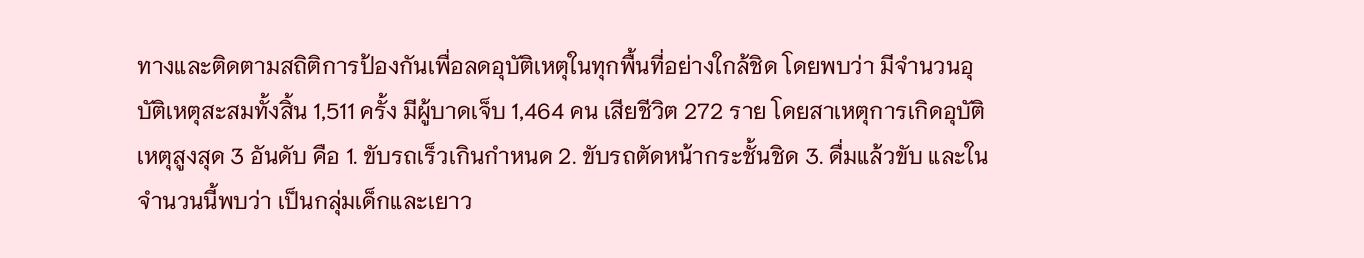ทางและติดตามสถิติการป้องกันเพื่อลดอุบัติเหตุในทุกพื้นที่อย่างใกล้ชิด โดยพบว่า มีจำนวนอุบัติเหตุสะสมทั้งสิ้น 1,511 ครั้ง มีผู้บาดเจ็บ 1,464 คน เสียชีวิต 272 ราย โดยสาเหตุการเกิดอุบัติเหตุสูงสุด 3 อันดับ คือ 1. ขับรถเร็วเกินกำหนด 2. ขับรถตัดหน้ากระชั้นชิด 3. ดื่มแล้วขับ และในจำนวนนี้พบว่า เป็นกลุ่มเด็กและเยาว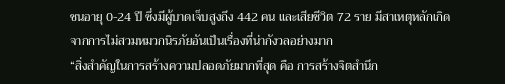ชนอายุ 0-24 ปี ซึ่งมีผู้บาดเจ็บสูงถึง 442 คน และเสียชีวิต 72 ราย มีสาเหตุหลักเกิดจากการไม่สวมหมวกนิรภัยอันเป็นเรื่องที่น่ากังวลอย่างมาก
“สิ่งสำคัญในการสร้างความปลอดภัยมากที่สุด คือ การสร้างจิตสำนึก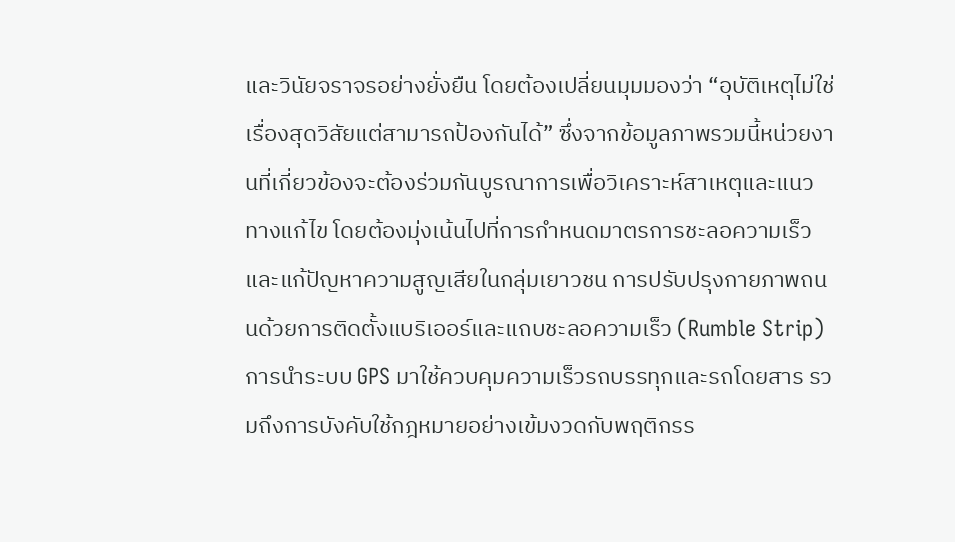และวินัยจราจรอย่างยั่งยืน โดยต้องเปลี่ยนมุมมองว่า “อุบัติเหตุไม่ใช่เรื่องสุดวิสัยแต่สามารถป้องกันได้” ซึ่งจากข้อมูลภาพรวมนี้หน่วยงานที่เกี่ยวข้องจะต้องร่วมกันบูรณาการเพื่อวิเคราะห์สาเหตุและแนวทางแก้ไข โดยต้องมุ่งเน้นไปที่การกำหนดมาตรการชะลอความเร็วและแก้ปัญหาความสูญเสียในกลุ่มเยาวชน การปรับปรุงกายภาพถนนด้วยการติดตั้งแบริเออร์และแถบชะลอความเร็ว (Rumble Strip) การนำระบบ GPS มาใช้ควบคุมความเร็วรถบรรทุกและรถโดยสาร รวมถึงการบังคับใช้กฎหมายอย่างเข้มงวดกับพฤติกรร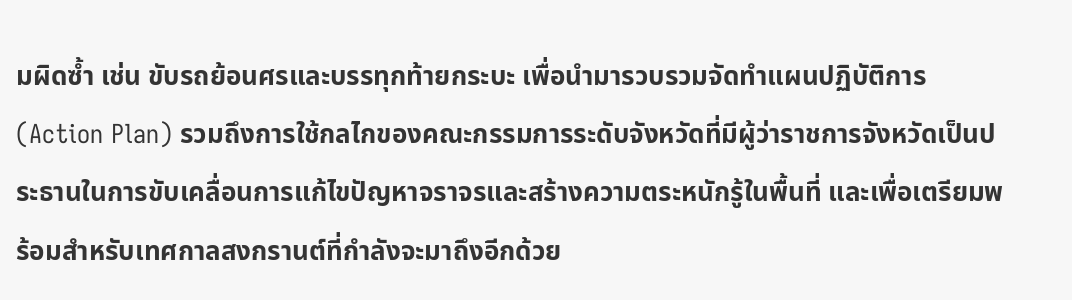มผิดซ้ำ เช่น ขับรถย้อนศรและบรรทุกท้ายกระบะ เพื่อนำมารวบรวมจัดทำแผนปฏิบัติการ (Action Plan) รวมถึงการใช้กลไกของคณะกรรมการระดับจังหวัดที่มีผู้ว่าราชการจังหวัดเป็นประธานในการขับเคลื่อนการแก้ไขปัญหาจราจรและสร้างความตระหนักรู้ในพื้นที่ และเพื่อเตรียมพร้อมสำหรับเทศกาลสงกรานต์ที่กำลังจะมาถึงอีกด้วย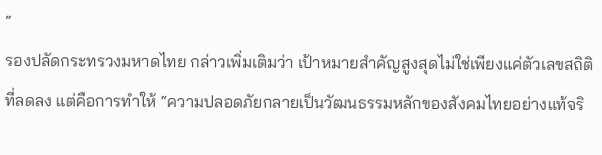“
รองปลัดกระทรวงมหาดไทย กล่าวเพิ่มเติมว่า เป้าหมายสำคัญสูงสุดไม่ใช่เพียงแค่ตัวเลขสถิติที่ลดลง แต่คือการทำให้ “ความปลอดภัยกลายเป็นวัฒนธรรมหลักของสังคมไทยอย่างแท้จริ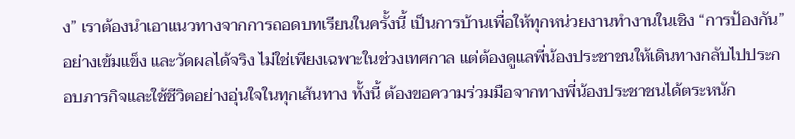ง” เราต้องนำเอาแนวทางจากการถอดบทเรียนในครั้งนี้ เป็นการบ้านเพื่อให้ทุกหน่วยงานทำงานในเชิง “การป้องกัน” อย่างเข้มแข็ง และวัดผลได้จริง ไม่ใช่เพียงเฉพาะในช่วงเทศกาล แต่ต้องดูแลพี่น้องประชาชนให้เดินทางกลับไปประกอบภารกิจและใช้ชีวิตอย่างอุ่นใจในทุกเส้นทาง ทั้งนี้ ต้องขอความร่วมมือจากทางพี่น้องประชาชนได้ตระหนัก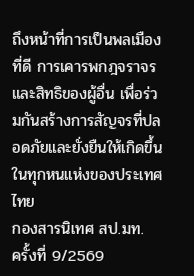ถึงหน้าที่การเป็นพลเมืองที่ดี การเคารพกฎจราจรและสิทธิของผู้อื่น เพื่อร่วมกันสร้างการสัญจรที่ปลอดภัยและยั่งยืนให้เกิดขึ้นในทุกหนแห่งของประเทศไทย
กองสารนิเทศ สป.มท.
ครั้งที่ 9/2569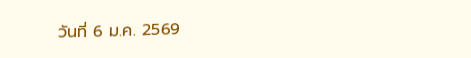วันที่ 6 ม.ค. 2569